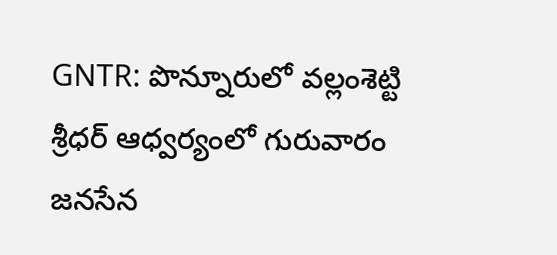GNTR: పొన్నూరులో వల్లంశెట్టి శ్రీధర్ ఆధ్వర్యంలో గురువారం జనసేన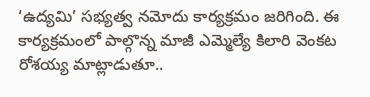‘ఉద్యమి’ సభ్యత్వ నమోదు కార్యక్రమం జరిగింది. ఈ కార్యక్రమంలో పాల్గొన్న మాజీ ఎమ్మెల్యే కిలారి వెంకట రోశయ్య మాట్లాడుతూ..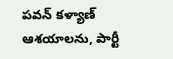పవన్ కళ్యాణ్ ఆశయాలను, పార్టీ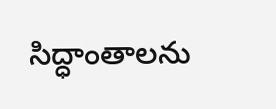సిద్ధాంతాలను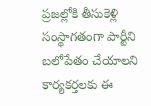ప్రజల్లోకి తీసుకెళ్లి సంస్థాగతంగా పార్టీని బలోపేతం చేయాలని కార్యకర్తలకు ఈ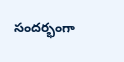సందర్భంగా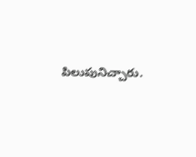పిలుపునిచ్చారు.